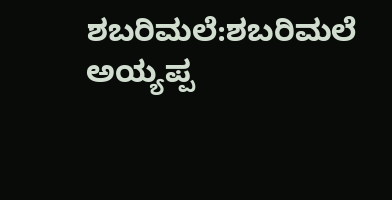ಶಬರಿಮಲೆ:ಶಬರಿಮಲೆ ಅಯ್ಯಪ್ಪ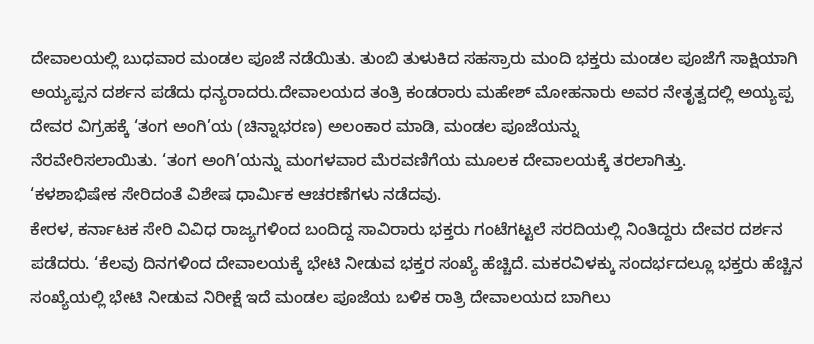ದೇವಾಲಯಲ್ಲಿ ಬುಧವಾರ ಮಂಡಲ ಪೂಜೆ ನಡೆಯಿತು. ತುಂಬಿ ತುಳುಕಿದ ಸಹಸ್ರಾರು ಮಂದಿ ಭಕ್ತರು ಮಂಡಲ ಪೂಜೆಗೆ ಸಾಕ್ಷಿಯಾಗಿ ಅಯ್ಯಪ್ಪನ ದರ್ಶನ ಪಡೆದು ಧನ್ಯರಾದರು.ದೇವಾಲಯದ ತಂತ್ರಿ ಕಂಡರಾರು ಮಹೇಶ್ ಮೋಹನಾರು ಅವರ ನೇತೃತ್ವದಲ್ಲಿ ಅಯ್ಯಪ್ಪ ದೇವರ ವಿಗ್ರಹಕ್ಕೆ ‘ತಂಗ ಅಂಗಿ’ಯ (ಚಿನ್ನಾಭರಣ) ಅಲಂಕಾರ ಮಾಡಿ, ಮಂಡಲ ಪೂಜೆಯನ್ನು
ನೆರವೇರಿಸಲಾಯಿತು. ‘ತಂಗ ಅಂಗಿ’ಯನ್ನು ಮಂಗಳವಾರ ಮೆರವಣಿಗೆಯ ಮೂಲಕ ದೇವಾಲಯಕ್ಕೆ ತರಲಾಗಿತ್ತು.
‘ಕಳಶಾಭಿಷೇಕ ಸೇರಿದಂತೆ ವಿಶೇಷ ಧಾರ್ಮಿಕ ಆಚರಣೆಗಳು ನಡೆದವು.
ಕೇರಳ, ಕರ್ನಾಟಕ ಸೇರಿ ವಿವಿಧ ರಾಜ್ಯಗಳಿಂದ ಬಂದಿದ್ದ ಸಾವಿರಾರು ಭಕ್ತರು ಗಂಟೆಗಟ್ಟಲೆ ಸರದಿಯಲ್ಲಿ ನಿಂತಿದ್ದರು ದೇವರ ದರ್ಶನ ಪಡೆದರು. ‘ಕೆಲವು ದಿನಗಳಿಂದ ದೇವಾಲಯಕ್ಕೆ ಭೇಟಿ ನೀಡುವ ಭಕ್ತರ ಸಂಖ್ಯೆ ಹೆಚ್ಚಿದೆ. ಮಕರವಿಳಕ್ಕು ಸಂದರ್ಭದಲ್ಲೂ ಭಕ್ತರು ಹೆಚ್ಚಿನ ಸಂಖ್ಯೆಯಲ್ಲಿ ಭೇಟಿ ನೀಡುವ ನಿರೀಕ್ಷೆ ಇದೆ ಮಂಡಲ ಪೂಜೆಯ ಬಳಿಕ ರಾತ್ರಿ ದೇವಾಲಯದ ಬಾಗಿಲು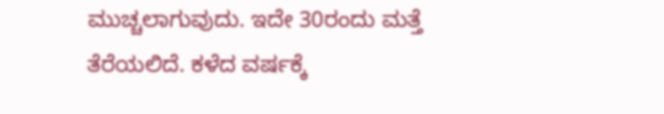ಮುಚ್ಚಲಾಗುವುದು. ಇದೇ 30ರಂದು ಮತ್ತೆ ತೆರೆಯಲಿದೆ. ಕಳೆದ ವರ್ಷಕ್ಕೆ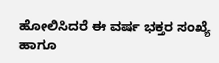ಹೋಲಿಸಿದರೆ ಈ ವರ್ಷ ಭಕ್ತರ ಸಂಖ್ಯೆ ಹಾಗೂ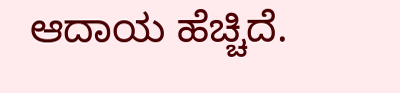ಆದಾಯ ಹೆಚ್ಚಿದೆ.